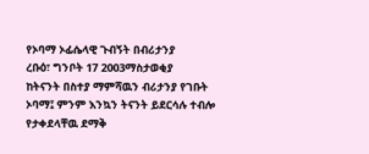የኦባማ ኦፊሴላዊ ጉብኝት በብሪታንያ
ረቡዕ፣ ግንቦት 17 2003ማስታወቂያ
ከትናንት በስተያ ማምሻዉን ብሪታንያ የገቡት ኦባማ፤ ምንም እንኳን ትናንት ይደርሳሉ ተብሎ የታቀደላቸዉ ደማቅ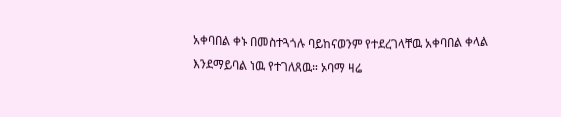አቀባበል ቀኑ በመስተጓጎሉ ባይከናወንም የተደረገላቸዉ አቀባበል ቀላል እንደማይባል ነዉ የተገለጸዉ። ኦባማ ዛሬ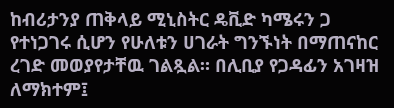ከብሪታንያ ጠቅላይ ሚኒስትር ዴቪድ ካሜሩን ጋ የተነጋገሩ ሲሆን የሁለቱን ሀገራት ግንኙነት በማጠናከር ረገድ መወያየታቸዉ ገልጿል። በሊቢያ የጋዳፊን አገዛዝ ለማክተም፤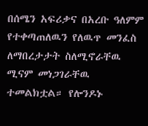በሰሜን አፍሪቃና በአረቡ ዓለምም የተቀጣጠለዉን የለዉጥ መንፈስ ለማበረታታት ስለሚኖራቸዉ ሚናም መነጋገራቸዉ ተመልክቷል። የሎንዶኑ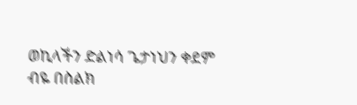ወኪላችን ድልነሳ ጌታነህን ቀደም ብዬ በስልክ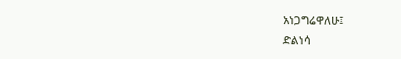አነጋግሬዋለሁ፤
ድልነሳ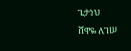ጌታነህ
ሸዋዬ ለገሠ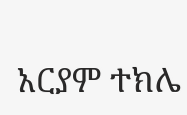አርያም ተክሌ